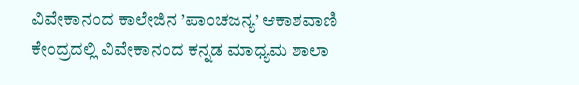ವಿವೇಕಾನಂದ ಕಾಲೇಜಿನ ’ಪಾಂಚಜನ್ಯ’ ಆಕಾಶವಾಣಿ ಕೇಂದ್ರದಲ್ಲಿ ವಿವೇಕಾನಂದ ಕನ್ನಡ ಮಾಧ್ಯಮ ಶಾಲಾ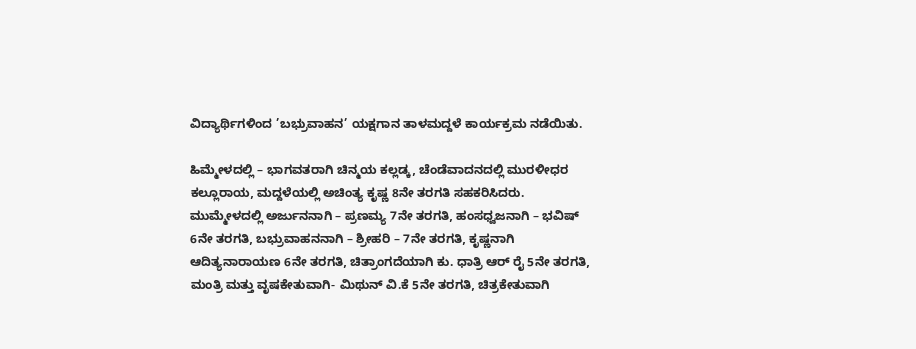ವಿದ್ಯಾರ್ಥಿಗಳಿಂದ ’ಬಭ್ರುವಾಹನ’ ಯಕ್ಷಗಾನ ತಾಳಮದ್ದಳೆ ಕಾರ್ಯಕ್ರಮ ನಡೆಯಿತು.

ಹಿಮ್ಮೇಳದಲ್ಲಿ – ಭಾಗವತರಾಗಿ ಚಿನ್ಮಯ ಕಲ್ಲಡ್ಕ, ಚೆಂಡೆವಾದನದಲ್ಲಿ ಮುರಳೀಧರ ಕಲ್ಲೂರಾಯ, ಮದ್ದಳೆಯಲ್ಲಿ ಅಚಿಂತ್ಯ ಕೃಷ್ಣ 8ನೇ ತರಗತಿ ಸಹಕರಿಸಿದರು. ಮುಮ್ಮೇಳದಲ್ಲಿ ಅರ್ಜುನನಾಗಿ – ಪ್ರಣಮ್ಯ 7ನೇ ತರಗತಿ, ಹಂಸಧ್ವಜನಾಗಿ – ಭವಿಷ್ 6ನೇ ತರಗತಿ, ಬಭ್ರುವಾಹನನಾಗಿ – ಶ್ರೀಹರಿ – 7ನೇ ತರಗತಿ, ಕೃಷ್ಣನಾಗಿ ಆದಿತ್ಯನಾರಾಯಣ 6ನೇ ತರಗತಿ, ಚಿತ್ರಾಂಗದೆಯಾಗಿ ಕು. ಧಾತ್ರಿ ಆರ್ ರೈ 5ನೇ ತರಗತಿ, ಮಂತ್ರಿ ಮತ್ತು ವೃಷಕೇತುವಾಗಿ- ಮಿಥುನ್ ವಿ.ಕೆ 5ನೇ ತರಗತಿ, ಚಿತ್ರಕೇತುವಾಗಿ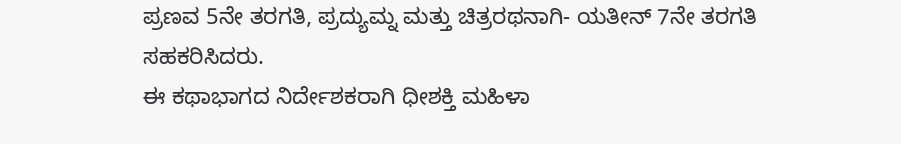ಪ್ರಣವ 5ನೇ ತರಗತಿ, ಪ್ರದ್ಯುಮ್ನ ಮತ್ತು ಚಿತ್ರರಥನಾಗಿ- ಯತೀನ್ 7ನೇ ತರಗತಿ ಸಹಕರಿಸಿದರು.
ಈ ಕಥಾಭಾಗದ ನಿರ್ದೇಶಕರಾಗಿ ಧೀಶಕ್ತಿ ಮಹಿಳಾ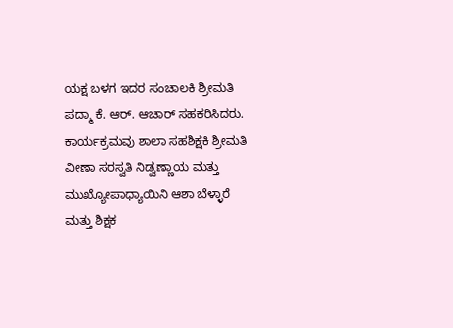ಯಕ್ಷ ಬಳಗ ಇದರ ಸಂಚಾಲಕಿ ಶ್ರೀಮತಿ ಪದ್ಮಾ ಕೆ. ಆರ್. ಆಚಾರ್ ಸಹಕರಿಸಿದರು. ಕಾರ್ಯಕ್ರಮವು ಶಾಲಾ ಸಹಶಿಕ್ಷಕಿ ಶ್ರೀಮತಿ ವೀಣಾ ಸರಸ್ವತಿ ನಿಡ್ವಣ್ಣಾಯ ಮತ್ತು ಮುಖ್ಯೋಪಾಧ್ಯಾಯಿನಿ ಆಶಾ ಬೆಳ್ಳಾರೆ ಮತ್ತು ಶಿಕ್ಷಕ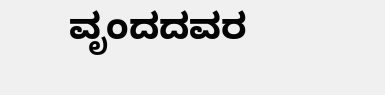ವೃಂದದವರ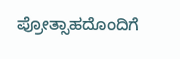ಪ್ರೋತ್ಸಾಹದೊಂದಿಗೆ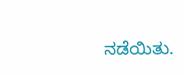ನಡೆಯಿತು.